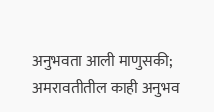अनुभवता आली माणुसकी; अमरावतीतील काही अनुभव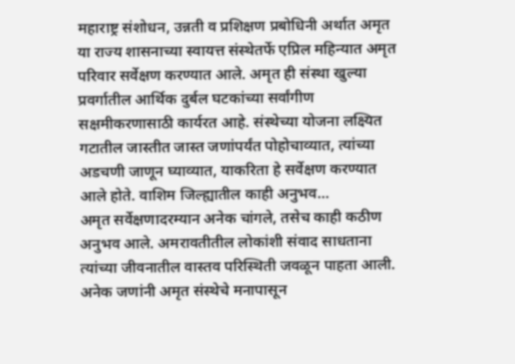महाराष्ट्र संशोधन, उन्नती व प्रशिक्षण प्रबोधिनी अर्थात अमृत या राज्य शासनाच्या स्वायत्त संस्थेतर्फे एप्रिल महिन्यात अमृत परिवार सर्वेक्षण करण्यात आले. अमृत ही संस्था खुल्या प्रवर्गातील आर्थिक दुर्बल घटकांच्या सर्वांगीण सक्षमीकरणासाठी कार्यरत आहे. संस्थेच्या योजना लक्ष्यित गटातील जास्तीत जास्त जणांपर्यंत पोहोचाव्यात, त्यांच्या अडचणी जाणून घ्याव्यात, याकरिता हे सर्वेक्षण करण्यात आले होते. वाशिम जिल्ह्यातील काही अनुभव...
अमृत सर्वेक्षणादरम्यान अनेक चांगले, तसेच काही कठीण अनुभव आले. अमरावतीतील लोकांशी संवाद साधताना त्यांच्या जीवनातील वास्तव परिस्थिती जवळून पाहता आली. अनेक जणांनी अमृत संस्थेचे मनापासून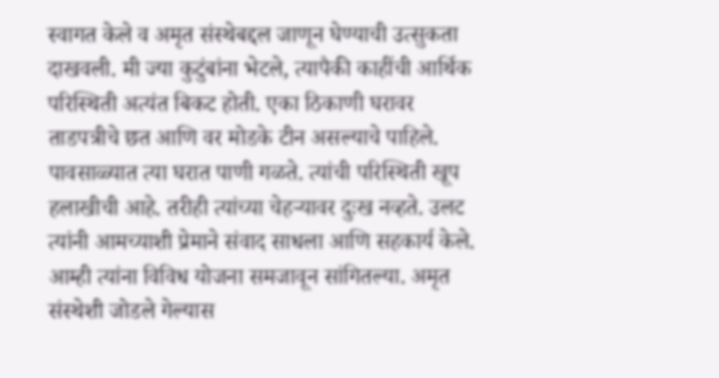स्वागत केले व अमृत संस्थेबद्दल जाणून घेण्याची उत्सुकता दाखवली. मी ज्या कुटुंबांना भेटले, त्यापैकी काहींची आर्थिक परिस्थिती अत्यंत बिकट होती. एका ठिकाणी घरावर ताडपत्रीचे छत आणि वर मोडके टीन असल्याचे पाहिले. पावसाळ्यात त्या घरात पाणी गळते. त्यांची परिस्थिती खूप हलाखीची आहे. तरीही त्यांच्या चेहऱ्यावर दुःख नव्हते. उलट त्यांनी आमच्याशी प्रेमाने संवाद साधला आणि सहकार्य केले. आम्ही त्यांना विविध योजना समजावून सांगितल्या. अमृत संस्थेशी जोडले गेल्यास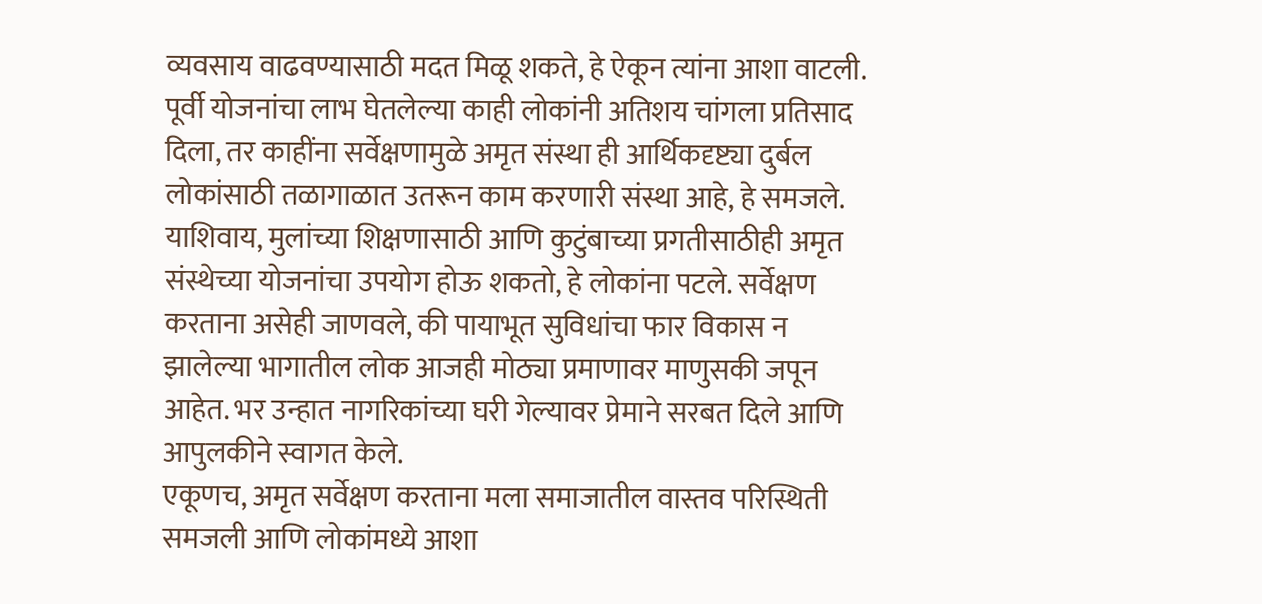व्यवसाय वाढवण्यासाठी मदत मिळू शकते, हे ऐकून त्यांना आशा वाटली.
पूर्वी योजनांचा लाभ घेतलेल्या काही लोकांनी अतिशय चांगला प्रतिसाद दिला, तर काहींना सर्वेक्षणामुळे अमृत संस्था ही आर्थिकदृष्ट्या दुर्बल लोकांसाठी तळागाळात उतरून काम करणारी संस्था आहे, हे समजले. याशिवाय, मुलांच्या शिक्षणासाठी आणि कुटुंबाच्या प्रगतीसाठीही अमृत संस्थेच्या योजनांचा उपयोग होऊ शकतो, हे लोकांना पटले. सर्वेक्षण करताना असेही जाणवले, की पायाभूत सुविधांचा फार विकास न झालेल्या भागातील लोक आजही मोठ्या प्रमाणावर माणुसकी जपून आहेत. भर उन्हात नागरिकांच्या घरी गेल्यावर प्रेमाने सरबत दिले आणि आपुलकीने स्वागत केले.
एकूणच, अमृत सर्वेक्षण करताना मला समाजातील वास्तव परिस्थिती समजली आणि लोकांमध्ये आशा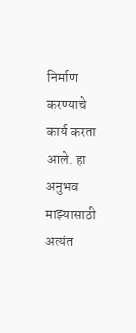निर्माण करण्याचे कार्य करता आले. हा अनुभव माझ्यासाठी अत्यंत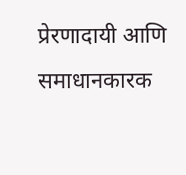प्रेरणादायी आणि समाधानकारक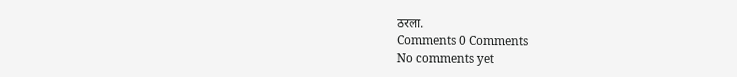ठरला.
Comments 0 Comments
No comments yet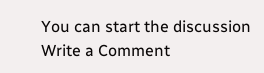You can start the discussion
Write a Comment